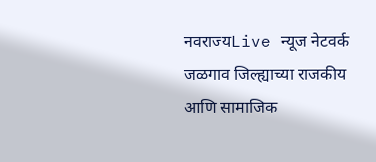नवराज्यLive न्यूज नेटवर्क
जळगाव जिल्ह्याच्या राजकीय आणि सामाजिक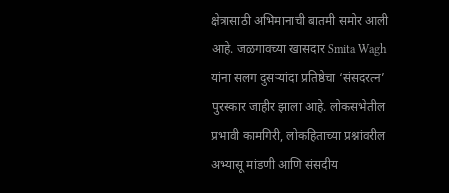क्षेत्रासाठी अभिमानाची बातमी समोर आली आहे. जळगावच्या खासदार Smita Wagh यांना सलग दुसऱ्यांदा प्रतिष्ठेचा ‘संसदरत्न’ पुरस्कार जाहीर झाला आहे. लोकसभेतील प्रभावी कामगिरी, लोकहिताच्या प्रश्नांवरील अभ्यासू मांडणी आणि संसदीय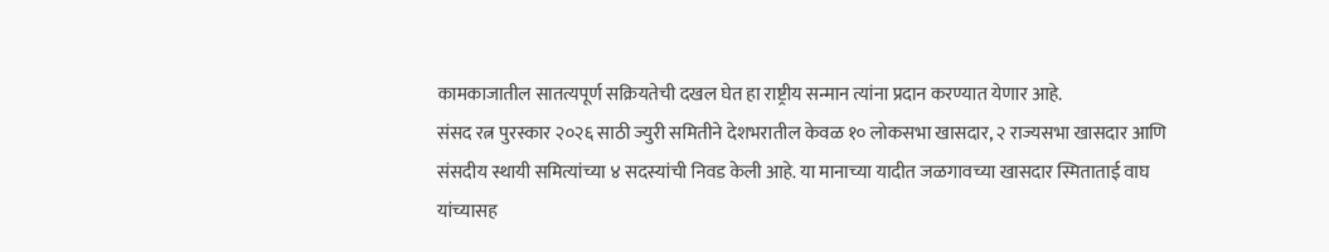कामकाजातील सातत्यपूर्ण सक्रियतेची दखल घेत हा राष्ट्रीय सन्मान त्यांना प्रदान करण्यात येणार आहे.
संसद रत्न पुरस्कार २०२६ साठी ज्युरी समितीने देशभरातील केवळ १० लोकसभा खासदार, २ राज्यसभा खासदार आणि संसदीय स्थायी समित्यांच्या ४ सदस्यांची निवड केली आहे. या मानाच्या यादीत जळगावच्या खासदार स्मिताताई वाघ यांच्यासह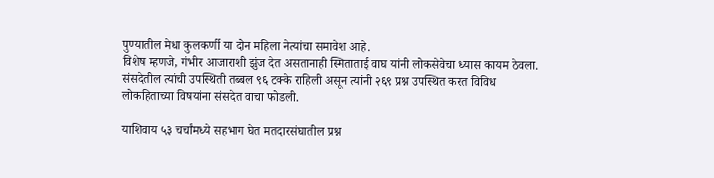पुण्यातील मेधा कुलकर्णी या दोन महिला नेत्यांचा समावेश आहे.
विशेष म्हणजे, गंभीर आजाराशी झुंज देत असतानाही स्मिताताई वाघ यांनी लोकसेवेचा ध्यास कायम ठेवला. संसदेतील त्यांची उपस्थिती तब्बल ९६ टक्के राहिली असून त्यांनी २६९ प्रश्न उपस्थित करत विविध लोकहिताच्या विषयांना संसदेत वाचा फोडली.

याशिवाय ५३ चर्चांमध्ये सहभाग घेत मतदारसंघातील प्रश्न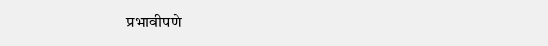प्रभावीपणे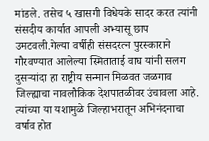मांडले. तसेच ५ खासगी विधेयके सादर करत त्यांनी संसदीय कार्यात आपली अभ्यासू छाप उमटवली.गेल्या वर्षीही संसदरत्न पुरस्काराने गौरवण्यात आलेल्या स्मिताताई वाघ यांनी सलग दुसऱ्यांदा हा राष्ट्रीय सन्मान मिळवत जळगाव जिल्ह्याचा नावलौकिक देशपातळीवर उंचावला आहे. त्यांच्या या यशामुळे जिल्हाभरातून अभिनंदनाचा वर्षाव होत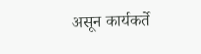असून कार्यकर्ते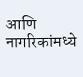आणि नागरिकांमध्ये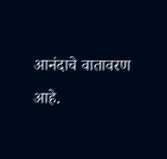आनंदाचे वातावरण आहे.